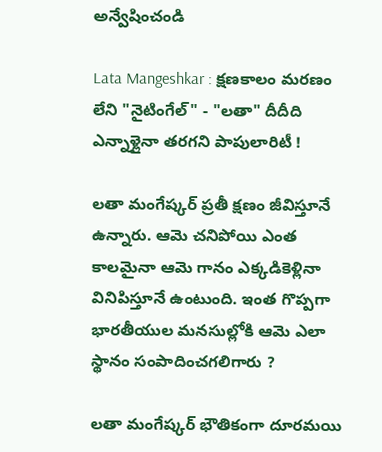అన్వేషించండి

Lata Mangeshkar : క్షణకాలం మరణం లేని "నైటింగేల్" - "లతా" దీదీది ఎన్నాళ్లైనా తరగని పాపులారిటీ !

లతా మంగేష్కర్ ప్రతీ క్షణం జీవిస్తూనే ఉన్నారు. ఆమె చనిపోయి ఎంత కాలమైనా ఆమె గానం ఎక్కడికెళ్లినా వినిపిస్తూనే ఉంటుంది. ఇంత గొప్పగా భారతీయుల మనసుల్లోకి ఆమె ఎలా స్థానం సంపాదించగలిగారు ?

లతా మంగేష్కర్ భౌతికంగా దూరమయి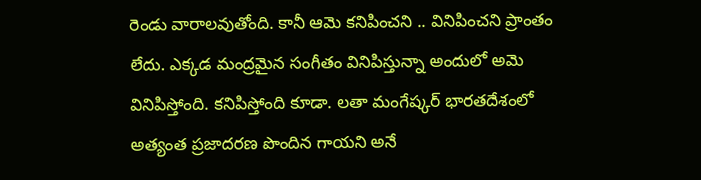రెండు వారాలవుతోంది. కానీ ఆమె కనిపించని .. వినిపించని ప్రాంతం లేదు. ఎక్కడ మంద్రమైన సంగీతం వినిపిస్తున్నా అందులో అమె వినిపిస్తోంది. కనిపిస్తోంది కూడా. లతా మంగేష్కర్ భారతదేశంలో అత్యంత ప్రజాదరణ పొందిన గాయని అనే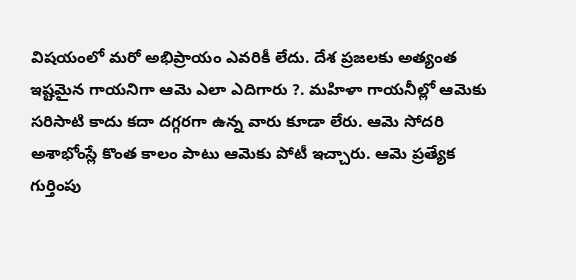విషయంలో మరో అభిప్రాయం ఎవరికీ లేదు. దేశ ప్రజలకు అత్యంత ఇష్టమైన గాయనిగా ఆమె ఎలా ఎదిగారు ?. మహిళా గాయనీల్లో ఆమెకు సరిసాటి కాదు కదా దగ్గరగా ఉన్న వారు కూడా లేరు. ఆమె సోదరి అశాభోంస్లే కొంత కాలం పాటు ఆమెకు పోటీ ఇచ్చారు. ఆమె ప్రత్యేక గుర్తింపు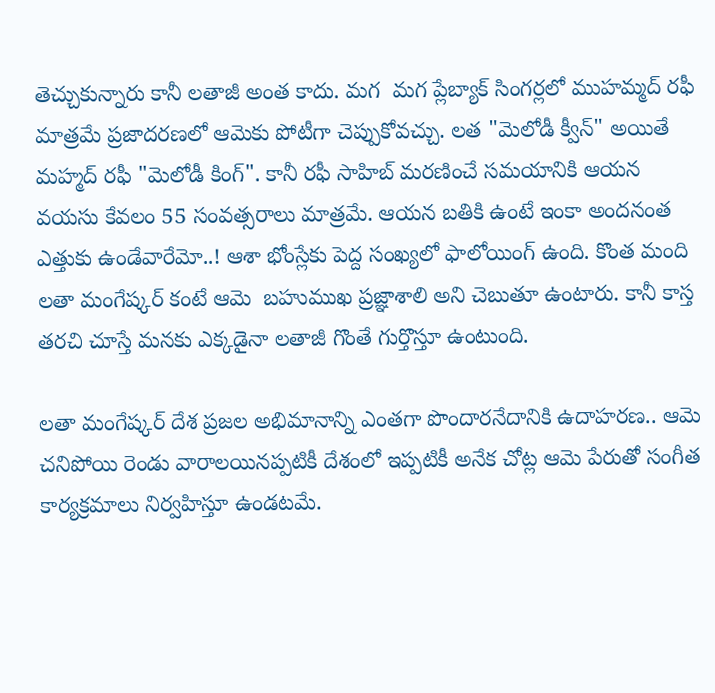తెచ్చుకున్నారు కానీ లతాజీ అంత కాదు. మగ  మగ ప్లేబ్యాక్ సింగర్లలో ముహమ్మద్ రఫీ మాత్రమే ప్రజాదరణలో ఆమెకు పోటీగా చెప్పుకోవచ్చు. లత "మెలోడీ క్వీన్" అయితే మహ్మద్ రఫీ "మెలోడీ కింగ్". కానీ రఫీ సాహిబ్ మరణించే సమయానికి ఆయన  వయసు కేవలం 55 సంవత్సరాలు మాత్రమే. ఆయన బతికి ఉంటే ఇంకా అందనంత ఎత్తుకు ఉండేవారేమో..! ఆశా భోంస్లేకు పెద్ద సంఖ్యలో ఫాలోయింగ్ ఉంది. కొంత మంది లతా మంగేష్కర్ కంటే ఆమె  బహుముఖ ప్రజ్ఞాశాలి అని చెబుతూ ఉంటారు. కానీ కాస్త తరచి చూస్తే మనకు ఎక్కడైనా లతాజీ గొంతే గుర్తొస్తూ ఉంటుంది.

లతా మంగేష్కర్ దేశ ప్రజల అభిమానాన్ని ఎంతగా పొందారనేదానికి ఉదాహరణ.. ఆమె చనిపోయి రెండు వారాలయినప్పటికీ దేశంలో ఇప్పటికీ అనేక చోట్ల ఆమె పేరుతో సంగీత కార్యక్రమాలు నిర్వహిస్తూ ఉండటమే.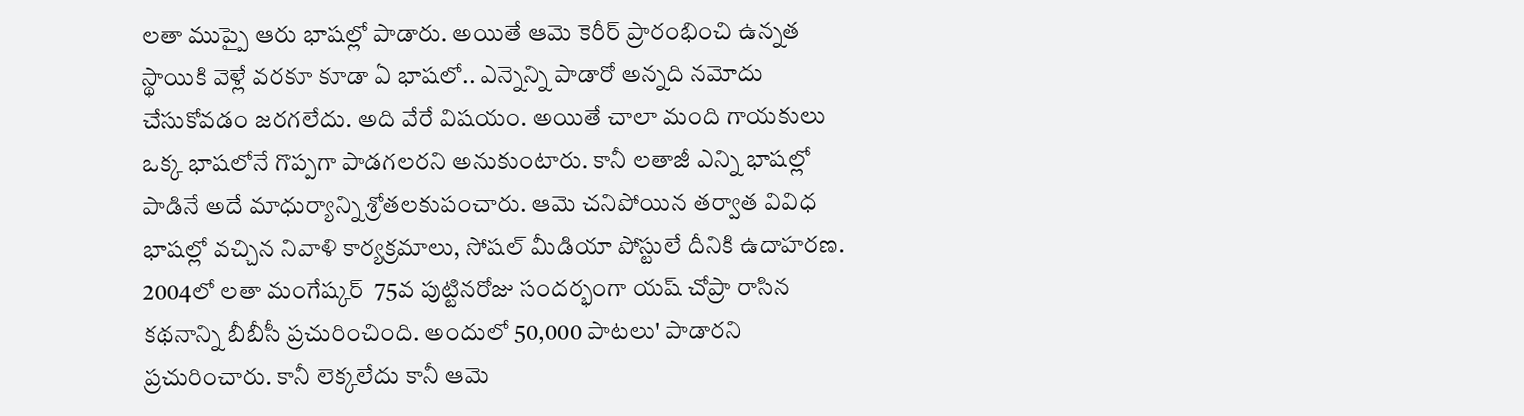లతా ముప్పై ఆరు భాషల్లో పాడారు. అయితే ఆమె కెరీర్ ప్రారంభించి ఉన్నత స్థాయికి వెళ్లే వరకూ కూడా ఏ భాషలో.. ఎన్నెన్ని పాడారో అన్నది నమోదు చేసుకోవడం జరగలేదు. అది వేరే విషయం. అయితే చాలా మంది గాయకులు ఒక్క భాషలోనే గొప్పగా పాడగలరని అనుకుంటారు. కానీ లతాజీ ఎన్ని భాషల్లో పాడినే అదే మాధుర్యాన్ని శ్రోతలకుపంచారు. ఆమె చనిపోయిన తర్వాత వివిధ భాషల్లో వచ్చిన నివాళి కార్యక్రమాలు, సోషల్ మీడియా పోస్టులే దీనికి ఉదాహరణ. 2004లో లతా మంగేష్కర్  75వ పుట్టినరోజు సందర్భంగా యష్ చోప్రా రాసిన కథనాన్ని బీబీసీ ప్రచురించింది. అందులో 50,000 పాటలు' పాడారని ప్రచురించారు. కానీ లెక్కలేదు కానీ ఆమె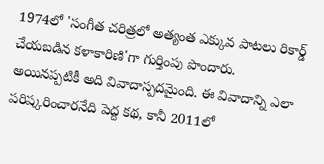1974లో 'సంగీత చరిత్రలో అత్యంత ఎక్కువ పాటలు రికార్డ్ చేయబడిన కళాకారిణి'గా గుర్తింపు పొందారు. అయినప్పటికీ అది వివాదాస్పదమైంది. ఈ వివాదాన్ని ఎలా పరిష్కరించారనేది పెద్ద కథ, కానీ 2011లో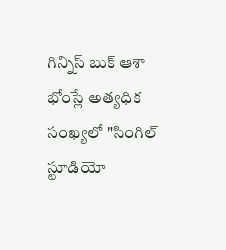గిన్నిస్ బుక్ ఆశా భోంస్లే అత్యధిక సంఖ్యలో "సింగిల్ స్టూడియో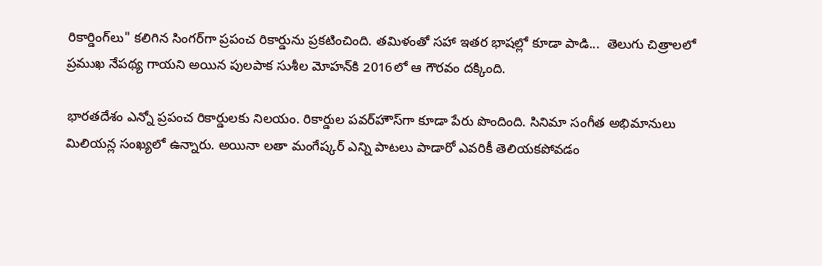రికార్డింగ్‌లు" కలిగిన సింగర్‌గా ప్రపంచ రికార్డును ప్రకటించింది. తమిళంతో సహా ఇతర భాషల్లో కూడా పాడి...  తెలుగు చిత్రాలలో ప్రముఖ నేపథ్య గాయని అయిన పులపాక సుశీల మోహన్‌కి 2016లో ఆ గౌరవం దక్కింది.

భారతదేశం ఎన్నో ప్రపంచ రికార్డులకు నిలయం. రికార్డుల పవర్‌హౌస్‌గా కూడా పేరు పొందింది. సినిమా సంగీత అభిమానులు మిలియన్ల సంఖ్యలో ఉన్నారు. అయినా లతా మంగేష్కర్ ఎన్ని పాటలు పాడారో ఎవరికీ తెలియకపోవడం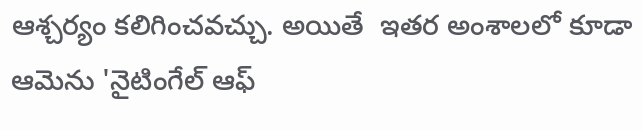ఆశ్చర్యం కలిగించవచ్చు. అయితే  ఇతర అంశాలలో కూడా ఆమెను 'నైటింగేల్ ఆఫ్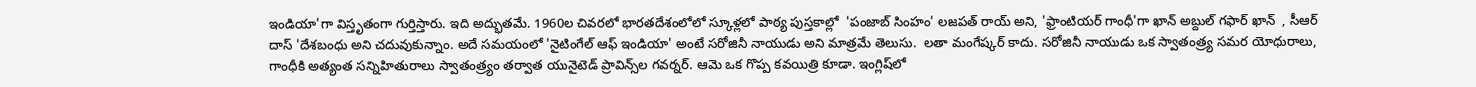ఇండియా'గా విస్తృతంగా గుర్తిస్తారు. ఇది అద్భుతమే. 1960ల చివరలో భారతదేశంలోలో స్కూళ్లలో పాఠ్య పుస్తకాల్లో  'పంజాబ్ సింహం' లజపత్ రాయ్ అని, 'ఫ్రాంటియర్ గాంధీ'గా ఖాన్ అబ్దుల్ గఫార్ ఖాన్  , సీఆర్ దాస్ 'దేశబంధు అని చదువుకున్నాం. అదే సమయంలో 'నైటింగేల్ ఆఫ్ ఇండియా' అంటే సరోజినీ నాయుడు అని మాత్రమే తెలుసు.  లతా మంగేష్కర్ కాదు. సరోజినీ నాయుడు ఒక స్వాతంత్ర్య సమర యోధురాలు, గాంధీకి అత్యంత సన్నిహితురాలు స్వాతంత్ర్యం తర్వాత యునైటెడ్ ప్రావిన్స్‌ల గవర్నర్‌. ఆమె ఒక గొప్ప కవయిత్రి కూడా. ఇంగ్లిష్‌లో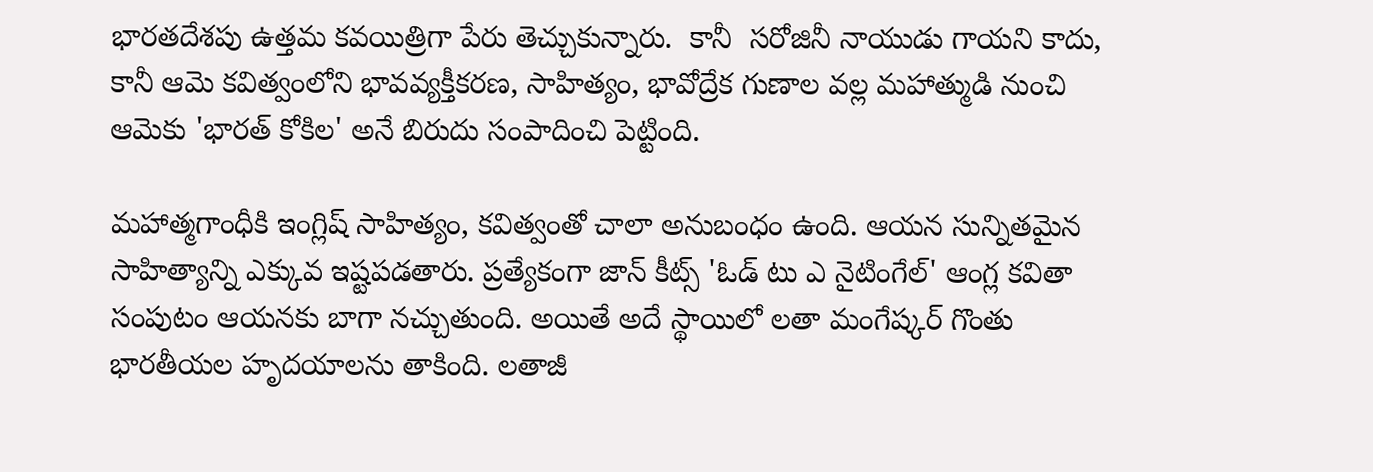భారతదేశపు ఉత్తమ కవయిత్రిగా పేరు తెచ్చుకున్నారు.  కానీ  సరోజినీ నాయుడు గాయని కాదు, కానీ ఆమె కవిత్వంలోని భావవ్యక్తీకరణ, సాహిత్యం, భావోద్రేక గుణాల వల్ల మహాత్ముడి నుంచి ఆమెకు 'భారత్ కోకిల' అనే బిరుదు సంపాదించి పెట్టింది.

మహాత్మగాంధీకి ఇంగ్లిష్ సాహిత్యం, కవిత్వంతో చాలా అనుబంధం ఉంది. ఆయన సున్నితమైన సాహిత్యాన్ని ఎక్కువ ఇష్టపడతారు. ప్రత్యేకంగా జాన్ కీట్స్ 'ఓడ్ టు ఎ నైటింగేల్' ఆంగ్ల కవితా సంపుటం ఆయనకు బాగా నచ్చుతుంది. అయితే అదే స్థాయిలో లతా మంగేష్కర్ గొంతు భారతీయల హృదయాలను తాకింది. లతాజీ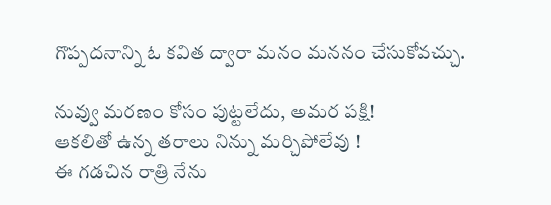గొప్పదనాన్ని ఓ కవిత ద్వారా మనం మననం చేసుకోవచ్చు.

నువ్వు మరణం కోసం పుట్టలేదు, అమర పక్షి!
ఆకలితో ఉన్న తరాలు నిన్ను మర్చిపోలేవు !
ఈ గడచిన రాత్రి నేను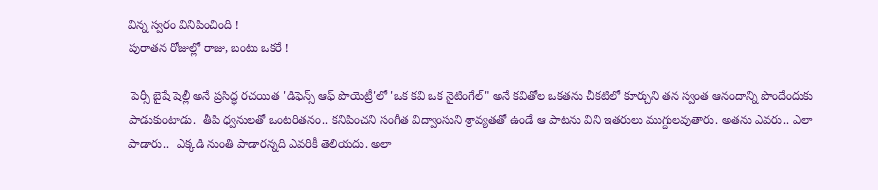విన్న స్వరం వినిపించింది !
పురాతన రోజుల్లో రాజు, బంటు ఒకరే !

 పెర్సీ బైషే షెల్లీ అనే ప్రసిద్ధ రచయిత 'డిఫెన్స్ ఆఫ్ పొయెట్రీ'లో 'ఒక కవి ఒక నైటింగేల్" అనే కవితోల ఒకతను చీకటిలో కూర్చుని తన స్వంత ఆనందాన్ని పొందేందుకు పాడుకుంటాడు.  తీపి ధ్వనులతో ఒంటరితనం.. కనిపించని సంగీత విద్వాంసుని శ్రావ్యతతో ఉండే ఆ పాటను విని ఇతరులు ముగ్దులవుతారు. అతను ఎవరు.. ఎలా పాడారు..  ఎక్కడి నుంతి పాడారన్నది ఎవరికీ తెలియదు. అలా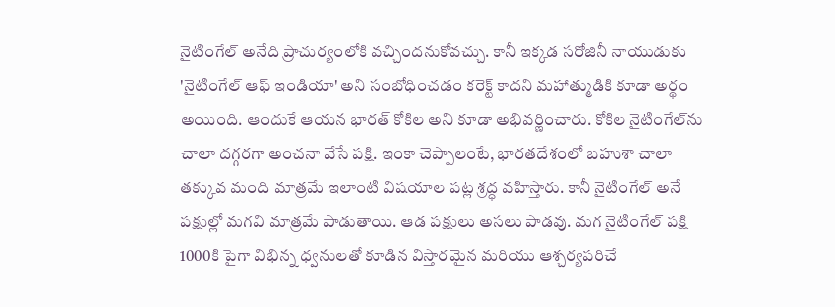నైటింగేల్ అనేది ప్రాచుర్యంలోకి వచ్చిందనుకోవచ్చు. కానీ ఇక్కడ సరోజినీ నాయుడుకు 'నైటింగేల్ ఆఫ్ ఇండియా' అని సంబోధించడం కరెక్ట్ కాదని మహాత్ముడికి కూడా అర్థం అయింది. ఆందుకే ఆయన భారత్ కోకిల అని కూడా అభివర్ణించారు. కోకిల నైటింగేల్‌ను చాలా దగ్గరగా అంచనా వేసే పక్షి. ఇంకా చెప్పాలంటే, భారతదేశంలో బహుశా చాలా తక్కువ మంది మాత్రమే ఇలాంటి విషయాల పట్ల శ్రద్ధ వహిస్తారు. కానీ నైటింగేల్ అనే పక్షుల్లో మగవి మాత్రమే పాడుతాయి. ఆడ పక్షులు అసలు పాడవు. మగ నైటింగేల్ పక్షి 1000కి పైగా విభిన్న ధ్వనులతో కూడిన విస్తారమైన మరియు ఆశ్చర్యపరిచే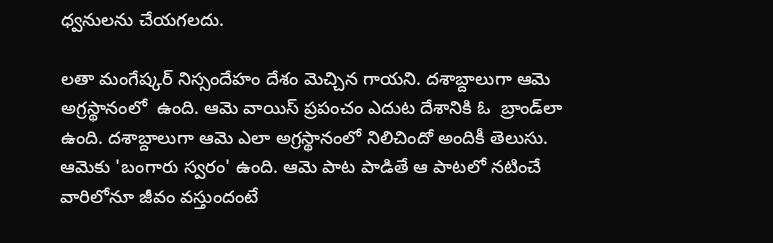ధ్వనులను చేయగలదు.

లతా మంగేష్కర్ నిస్సందేహం దేశం మెచ్చిన గాయని. దశాబ్దాలుగా ఆమె అగ్రస్థానంలో  ఉంది. ఆమె వాయిస్ ప్రపంచం ఎదుట దేశానికి ఓ  బ్రాండ్‌లా ఉంది. దశాబ్దాలుగా ఆమె ఎలా అగ్రస్థానంలో నిలిచిందో అందికీ తెలుసు. ఆమెకు 'బంగారు స్వరం' ఉంది. ఆమె పాట పాడితే ఆ పాటలో నటించే వారిలోనూ జీవం వస్తుందంటే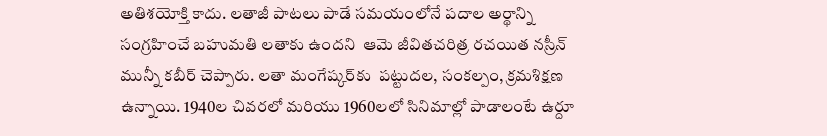అతిశయోక్తి కాదు. లతాజీ పాటలు పాడే సమయంలోనే పదాల అర్థాన్ని సంగ్రహించే బహుమతి లతాకు ఉందని  ఆమె జీవితచరిత్ర రచయిత నస్రీన్ మున్నీ కబీర్ చెప్పారు. లతా మంగేష్కర్‌కు  పట్టుదల, సంకల్పం, క్రమశిక్షణ ఉన్నాయి. 1940ల చివరలో మరియు 1960లలో సినిమాల్లో పాడాలంటే ఉర్దూ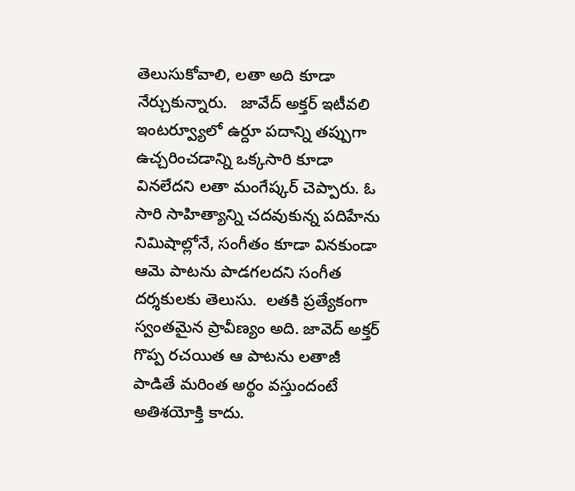తెలుసుకోవాలి, లతా అది కూడా నేర్చుకున్నారు.   జావేద్ అక్తర్ ఇటీవలి ఇంటర్వ్యూలో ఉర్దూ పదాన్ని తప్పుగా ఉచ్చరించడాన్ని ఒక్కసారి కూడా వినలేదని లతా మంగేష్కర్ చెప్పారు. ఓ సారి సాహిత్యాన్ని చదవుకున్న పదిహేను నిమిషాల్లోనే, సంగీతం కూడా వినకుండా ఆమె పాటను పాడగలదని సంగీత దర్శకులకు తెలుసు.  లతకి ప్రత్యేకంగా స్వంతమైన ప్రావీణ్యం అది. జావెద్ అక్తర్ గొప్ప రచయిత ఆ పాటను లతాజీ పాడితే మరింత అర్థం వస్తుందంటే అతిశయోక్తి కాదు.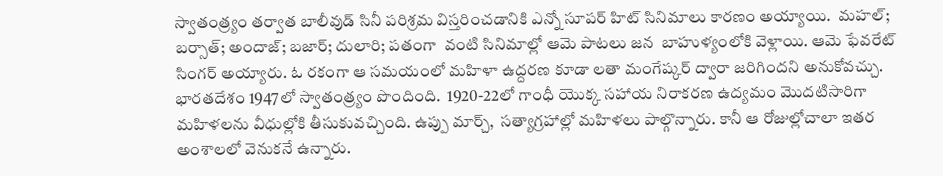స్వాతంత్ర్యం తర్వాత బాలీవుడ్ సినీ పరిశ్రమ విస్తరించడానికి ఎన్నో సూపర్ హిట్ సినిమాలు కారణం అయ్యాయి.  మహల్; బర్సాత్; అందాజ్; బజార్; దులారి; పతంగా  వంటి సినిమాల్లో ఆమె పాటలు జన  బాహుళ్యంలోకి వెళ్లాయి. ఆమె ఫేవరేట్ సింగర్ అయ్యారు. ఓ రకంగా ఆ సమయంలో మహిళా ఉద్దరణ కూడా లతా మంగేష్కర్ ద్వారా జరిగిందని అనుకోవచ్చు.  భారతదేశం 1947లో స్వాతంత్ర్యం పొందింది.  1920-22లో గాంధీ యొక్క సహాయ నిరాకరణ ఉద్యమం మొదటిసారిగా మహిళలను వీధుల్లోకి తీసుకువచ్చింది. ఉప్పు మార్చ్,  సత్యాగ్రహాల్లో మహిళలు పాల్గొన్నారు. కానీ ఆ రోజుల్లోచాలా ఇతర అంశాలలో వెనుకనే ఉన్నారు.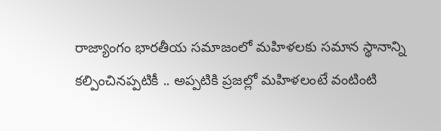రాజ్యాంగం భారతీయ సమాజంలో మహిళలకు సమాన స్థానాన్ని కల్పించినప్పటికీ .. అప్పటికి ప్రజల్లో మహిళలంటే వంటింటి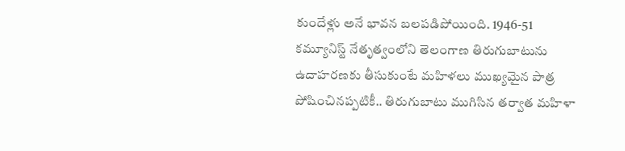కుందేళ్లు అనే భావన బలపడిపోయింది. 1946-51 కమ్యూనిస్ట్ నేతృత్వంలోని తెలంగాణ తిరుగుబాటును ఉదాహరణకు తీసుకుంటే మహిళలు ముఖ్యమైన పాత్ర పోషించినప్పటికీ.. తిరుగుబాటు ముగిసిన తర్వాత మహిళా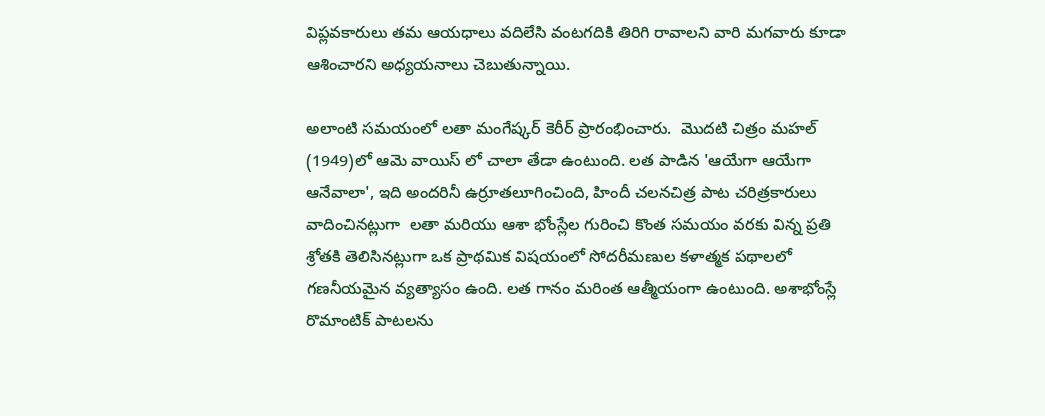విప్లవకారులు తమ ఆయధాలు వదిలేసి వంటగదికి తిరిగి రావాలని వారి మగవారు కూడా ఆశించారని అధ్యయనాలు చెబుతున్నాయి.

అలాంటి సమయంలో లతా మంగేష్కర్ కెరీర్ ప్రారంభించారు.  మొదటి చిత్రం మహల్ (1949)లో ఆమె వాయిస్ లో చాలా తేడా ఉంటుంది. లత పాడిన 'ఆయేగా ఆయేగా ఆనేవాలా', ఇది అందరినీ ఉర్రూతలూగించింది, హిందీ చలనచిత్ర పాట చరిత్రకారులు వాదించినట్లుగా  లతా మరియు ఆశా భోంస్లేల గురించి కొంత సమయం వరకు విన్న ప్రతి శ్రోతకి తెలిసినట్లుగా ఒక ప్రాథమిక విషయంలో సోదరీమణుల కళాత్మక పథాలలో గణనీయమైన వ్యత్యాసం ఉంది. లత గానం మరింత ఆత్మీయంగా ఉంటుంది. అశాభోంస్లే రొమాంటిక్ పాటలను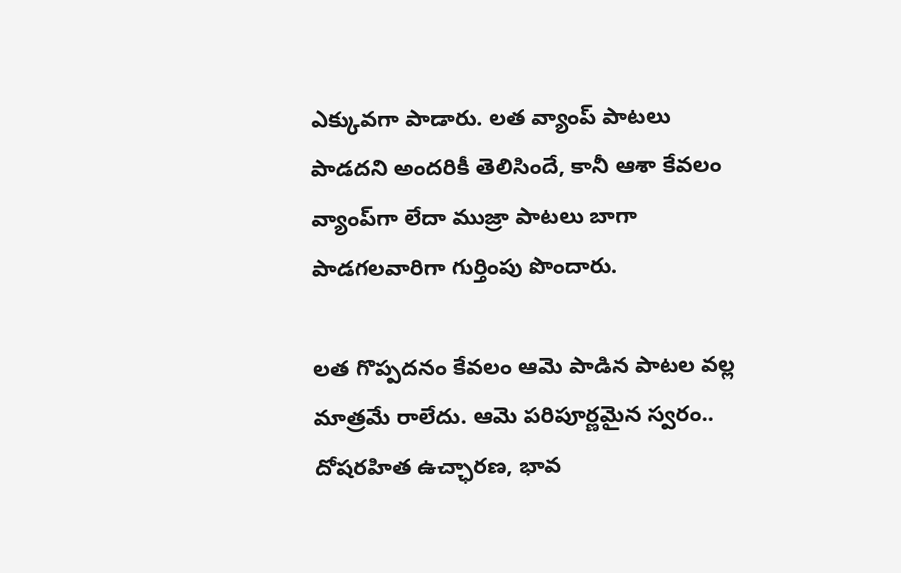ఎక్కువగా పాడారు. లత వ్యాంప్ పాటలు పాడదని అందరికీ తెలిసిందే, కానీ ఆశా కేవలం వ్యాంప్‌గా లేదా ముజ్రా పాటలు బాగా పాడగలవారిగా గుర్తింపు పొందారు.

లత గొప్పదనం కేవలం ఆమె పాడిన పాటల వల్ల మాత్రమే రాలేదు. ఆమె పరిపూర్ణమైన స్వరం..  దోషరహిత ఉచ్ఛారణ, భావ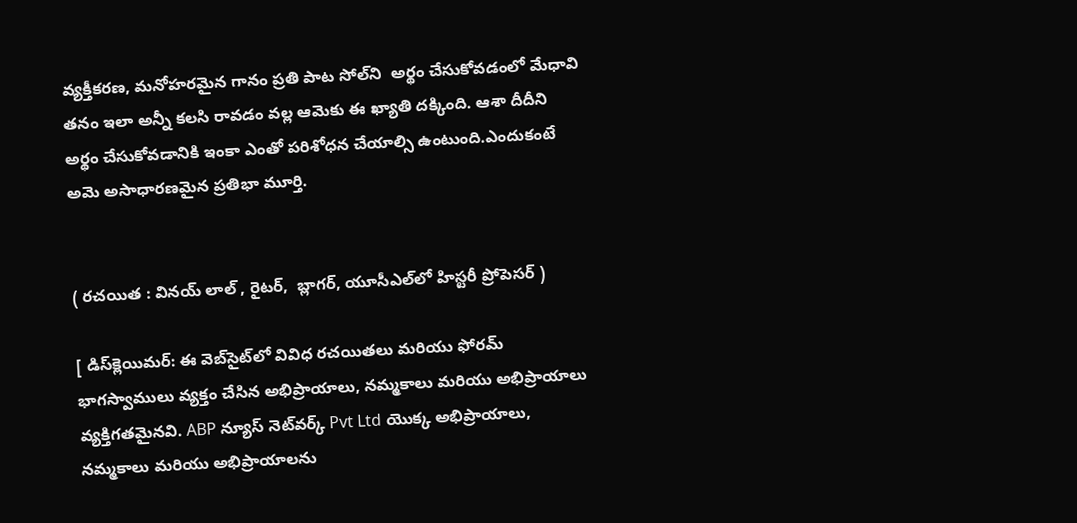వ్యక్తీకరణ, మనోహరమైన గానం ప్రతి పాట సోల్‌ని  అర్థం చేసుకోవడంలో మేధావి తనం ఇలా అన్నీ కలసి రావడం వల్ల ఆమెకు ఈ ఖ్యాతి దక్కింది. ఆశా దీదీని అర్థం చేసుకోవడానికి ఇంకా ఎంతో పరిశోధన చేయాల్సి ఉంటుంది.ఎందుకంటే అమె అసాధారణమైన ప్రతిభా మూర్తి.


( రచయిత : వినయ్ లాల్ , రైటర్,  బ్లాగర్, యూసీఎల్‌లో హిస్టరీ ప్రోపెసర్ )

[ డిస్‌క్లెయిమర్: ఈ వెబ్‌సైట్‌లో వివిధ రచయితలు మరియు ఫోరమ్ భాగస్వాములు వ్యక్తం చేసిన అభిప్రాయాలు, నమ్మకాలు మరియు అభిప్రాయాలు వ్యక్తిగతమైనవి. ABP న్యూస్ నెట్‌వర్క్ Pvt Ltd యొక్క అభిప్రాయాలు, నమ్మకాలు మరియు అభిప్రాయాలను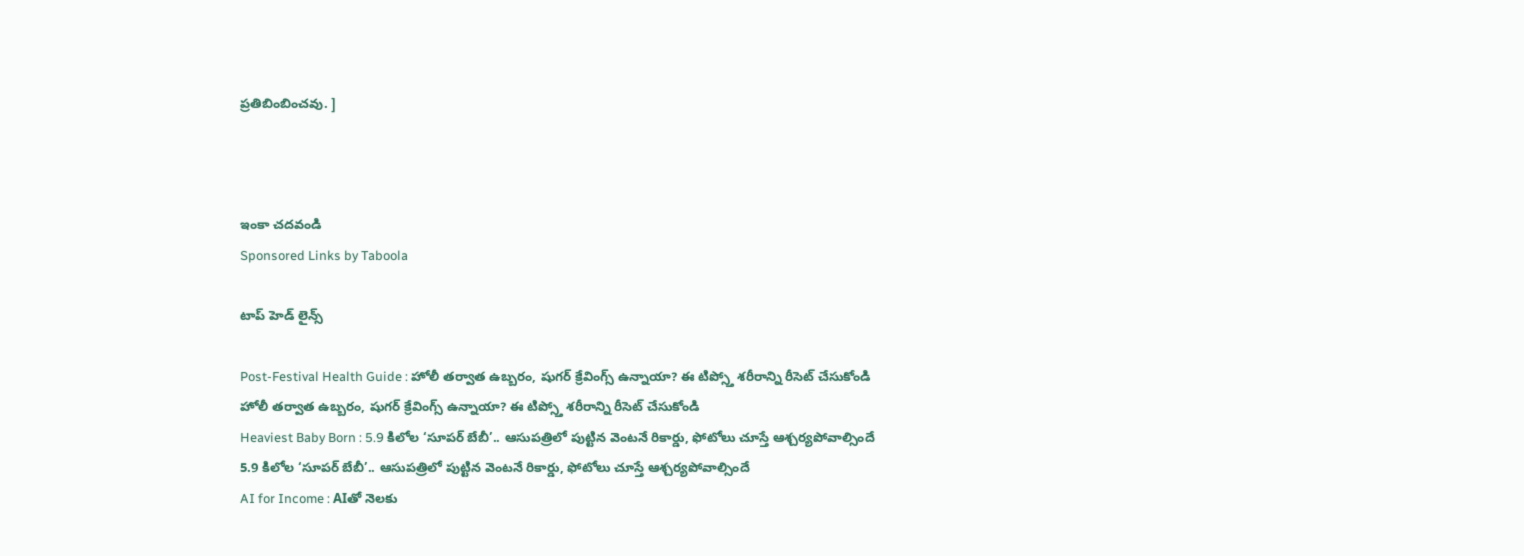ప్రతిబింబించవు. ]



ఇంకా చదవండి
Sponsored Links by Taboola

టాప్ హెడ్ లైన్స్

Post-Festival Health Guide : హోలీ తర్వాత ఉబ్బరం, షుగర్ క్రేవింగ్స్ ఉన్నాయా? ఈ టిప్స్తో శరీరాన్ని రీసెట్ చేసుకోండి
హోలీ తర్వాత ఉబ్బరం, షుగర్ క్రేవింగ్స్ ఉన్నాయా? ఈ టిప్స్తో శరీరాన్ని రీసెట్ చేసుకోండి
Heaviest Baby Born : 5.9 కిలోల ‘సూపర్ బేబీ’.. ఆసుపత్రిలో పుట్టిన వెంటనే రికార్డు, ఫోటోలు చూస్తే ఆశ్చర్యపోవాల్సిందే
5.9 కిలోల ‘సూపర్ బేబీ’.. ఆసుపత్రిలో పుట్టిన వెంటనే రికార్డు, ఫోటోలు చూస్తే ఆశ్చర్యపోవాల్సిందే
AI for Income : AIతో నెలకు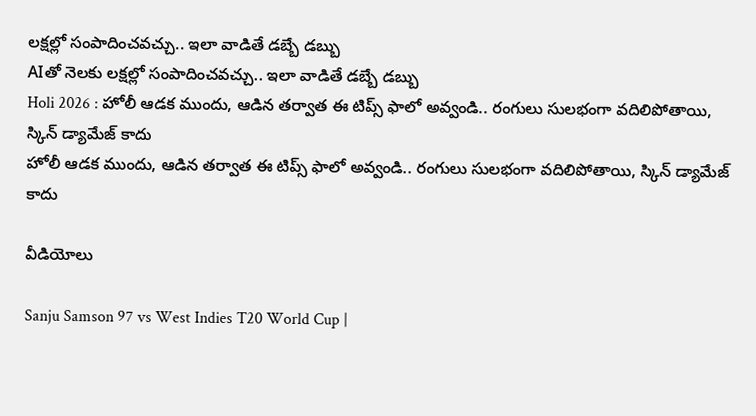లక్షల్లో సంపాదించవచ్చు.. ఇలా వాడితే డబ్బే డబ్బు
AIతో నెలకు లక్షల్లో సంపాదించవచ్చు.. ఇలా వాడితే డబ్బే డబ్బు
Holi 2026 : హోలీ ఆడక ముందు, ఆడిన తర్వాత ఈ టిప్స్ ఫాలో అవ్వండి.. రంగులు సులభంగా వదిలిపోతాయి, స్కిన్ డ్యామేజ్ కాదు
హోలీ ఆడక ముందు, ఆడిన తర్వాత ఈ టిప్స్ ఫాలో అవ్వండి.. రంగులు సులభంగా వదిలిపోతాయి, స్కిన్ డ్యామేజ్ కాదు

వీడియోలు

Sanju Samson 97 vs West Indies T20 World Cup |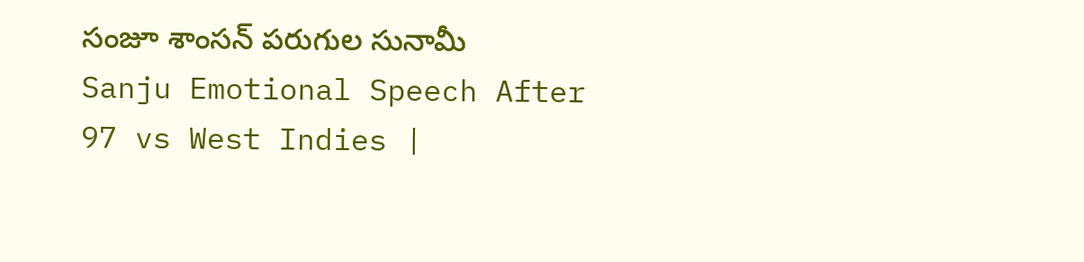సంజూ శాంసన్ పరుగుల సునామీ
Sanju Emotional Speech After 97 vs West Indies |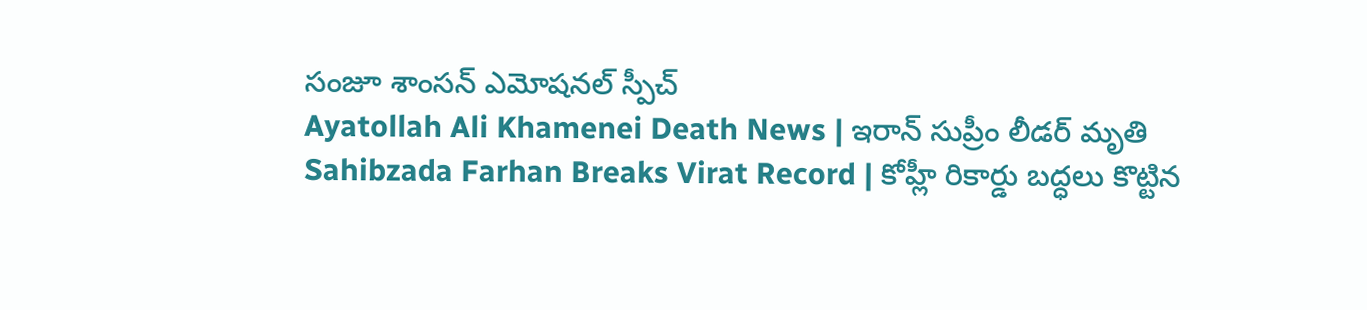సంజూ శాంసన్ ఎమోషనల్ స్పీచ్
Ayatollah Ali Khamenei Death News | ఇరాన్ సుప్రీం లీడర్ మృతి
Sahibzada Farhan Breaks Virat Record | కోహ్లీ రికార్డు బద్ధలు కొట్టిన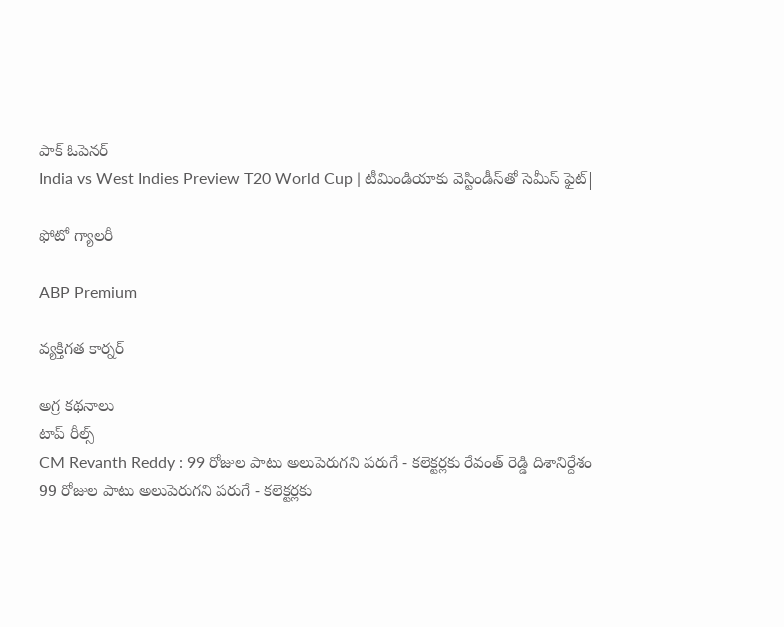పాక్ ఓపెనర్
India vs West Indies Preview T20 World Cup | టీమిండియాకు వెస్టిండీస్‌తో సెమీస్ ఫైట్|

ఫోటో గ్యాలరీ

ABP Premium

వ్యక్తిగత కార్నర్

అగ్ర కథనాలు
టాప్ రీల్స్
CM Revanth Reddy : 99 రోజుల పాటు అలుపెరుగని పరుగే - కలెక్టర్లకు రేవంత్ రెడ్డి దిశానిర్దేశం
99 రోజుల పాటు అలుపెరుగని పరుగే - కలెక్టర్లకు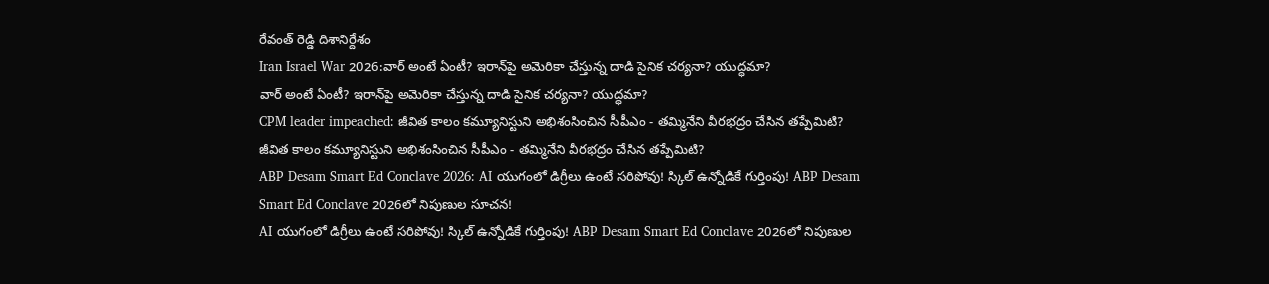రేవంత్ రెడ్డి దిశానిర్దేశం
Iran Israel War 2026:వార్‌ అంటే ఏంటీ? ఇరాన్‌పై అమెరికా చేస్తున్న దాడి సైనిక చర్యనా? యుద్ధమా?
వార్‌ అంటే ఏంటీ? ఇరాన్‌పై అమెరికా చేస్తున్న దాడి సైనిక చర్యనా? యుద్ధమా?
CPM leader impeached: జీవిత కాలం కమ్యూనిస్టుని అభిశంసించిన సీపీఎం - తమ్మినేని వీరభద్రం చేసిన తప్పేమిటి?
జీవిత కాలం కమ్యూనిస్టుని అభిశంసించిన సీపీఎం - తమ్మినేని వీరభద్రం చేసిన తప్పేమిటి?
ABP Desam Smart Ed Conclave 2026: AI యుగంలో డిగ్రీలు ఉంటే సరిపోవు! స్కిల్ ఉన్నోడికే గుర్తింపు! ABP Desam Smart Ed Conclave 2026లో నిపుణుల సూచన!
AI యుగంలో డిగ్రీలు ఉంటే సరిపోవు! స్కిల్ ఉన్నోడికే గుర్తింపు! ABP Desam Smart Ed Conclave 2026లో నిపుణుల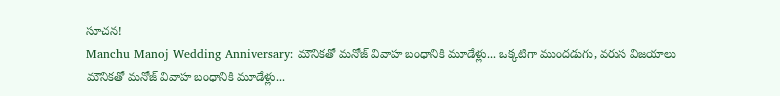సూచన!
Manchu Manoj Wedding Anniversary: మౌనికతో మనోజ్ వివాహ బంధానికి మూడేళ్లు... ఒక్కటిగా ముందడుగు, వరుస విజయాలు
మౌనికతో మనోజ్ వివాహ బంధానికి మూడేళ్లు...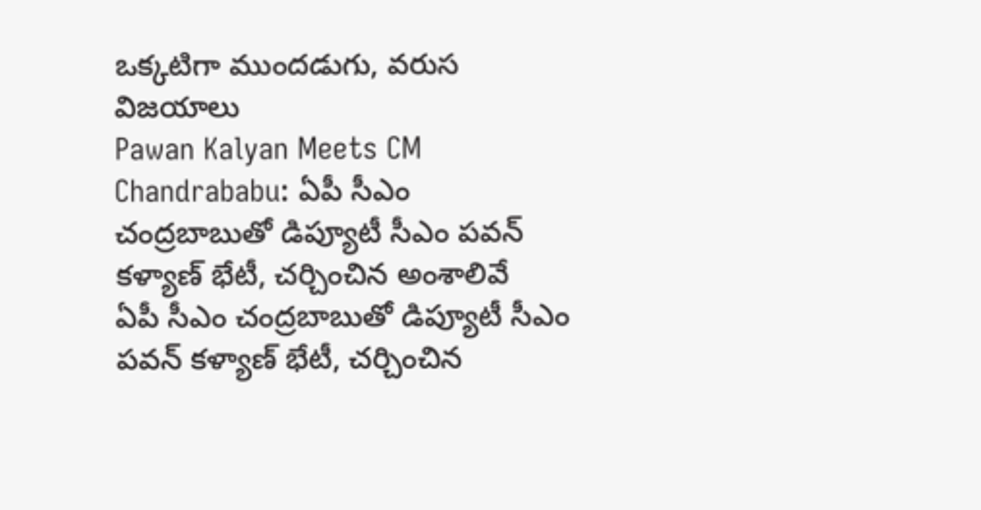ఒక్కటిగా ముందడుగు, వరుస విజయాలు
Pawan Kalyan Meets CM Chandrababu: ఏపీ సీఎం చంద్రబాబుతో డిప్యూటీ సీఎం పవన్ కళ్యాణ్ భేటీ, చర్చించిన అంశాలివే
ఏపీ సీఎం చంద్రబాబుతో డిప్యూటీ సీఎం పవన్ కళ్యాణ్ భేటీ, చర్చించిన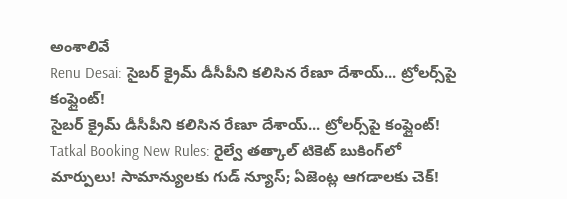అంశాలివే
Renu Desai: సైబర్ క్రైమ్ డీసీపీని కలిసిన రేణూ దేశాయ్... ట్రోలర్స్‌పై కంప్లైంట్!
సైబర్ క్రైమ్ డీసీపీని కలిసిన రేణూ దేశాయ్... ట్రోలర్స్‌పై కంప్లైంట్!
Tatkal Booking New Rules: రైల్వే తత్కాల్ టికెట్ బుకింగ్‌లో మార్పులు! సామాన్యులకు గుడ్ న్యూస్; ఏజెంట్ల ఆగడాలకు చెక్!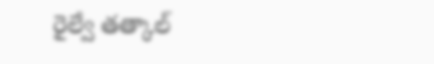రైల్వే తత్కాల్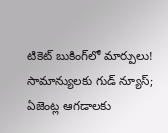టికెట్ బుకింగ్‌లో మార్పులు! సామాన్యులకు గుడ్ న్యూస్; ఏజెంట్ల ఆగడాలకు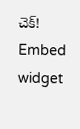చెక్!
Embed widget